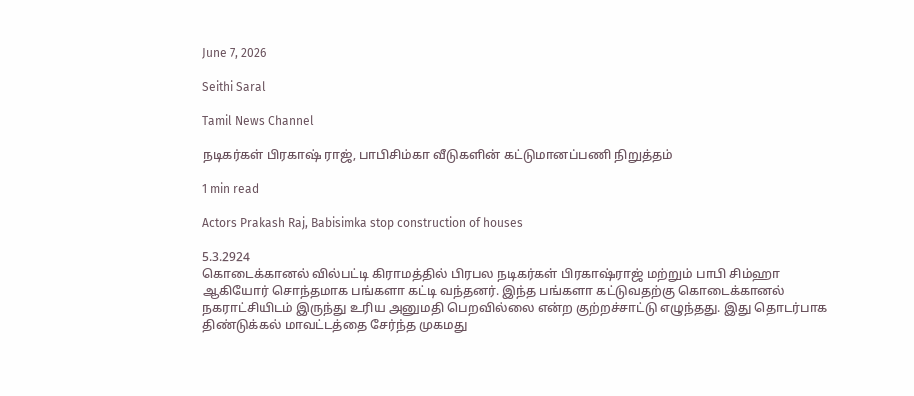June 7, 2026

Seithi Saral

Tamil News Channel

நடிகர்கள் பிரகாஷ் ராஜ், பாபிசிம்கா வீடுகளின் கட்டுமானப்பணி நிறுத்தம்

1 min read

Actors Prakash Raj, Babisimka stop construction of houses

5.3.2924
கொடைக்கானல் வில்பட்டி கிராமத்தில் பிரபல நடிகர்கள் பிரகாஷ்ராஜ் மற்றும் பாபி சிம்ஹா ஆகியோர் சொந்தமாக பங்களா கட்டி வந்தனர். இந்த பங்களா கட்டுவதற்கு கொடைக்கானல் நகராட்சியிடம் இருந்து உரிய அனுமதி பெறவில்லை என்ற குற்றச்சாட்டு எழுந்தது. இது தொடர்பாக திண்டுக்கல் மாவட்டத்தை சேர்ந்த முகமது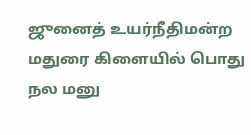ஜுனைத் உயர்நீதிமன்ற மதுரை கிளையில் பொது நல மனு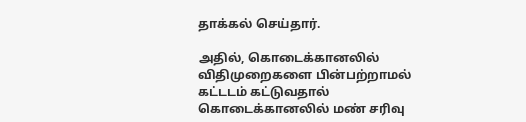தாக்கல் செய்தார்.

அதில், கொடைக்கானலில் விதிமுறைகளை பின்பற்றாமல் கட்டடம் கட்டுவதால் கொடைக்கானலில் மண் சரிவு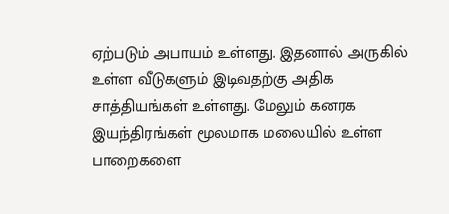ஏற்படும் அபாயம் உள்ளது. இதனால் அருகில் உள்ள வீடுகளும் இடிவதற்கு அதிக சாத்தியங்கள் உள்ளது. மேலும் கனரக இயந்திரங்கள் மூலமாக மலையில் உள்ள பாறைகளை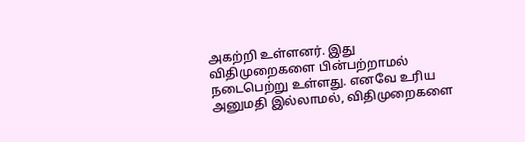அகற்றி உள்ளனர். இது விதிமுறைகளை பின்பற்றாமல் நடைபெற்று உள்ளது. எனவே உரிய அனுமதி இல்லாமல், விதிமுறைகளை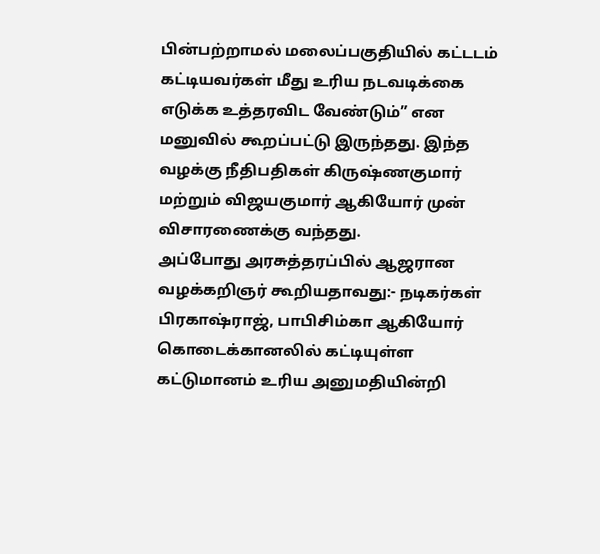பின்பற்றாமல் மலைப்பகுதியில் கட்டடம் கட்டியவர்கள் மீது உரிய நடவடிக்கை எடுக்க உத்தரவிட வேண்டும்” என மனுவில் கூறப்பட்டு இருந்தது. இந்த வழக்கு நீதிபதிகள் கிருஷ்ணகுமார் மற்றும் விஜயகுமார் ஆகியோர் முன் விசாரணைக்கு வந்தது.
அப்போது அரசுத்தரப்பில் ஆஜரான வழக்கறிஞர் கூறியதாவது:- நடிகர்கள் பிரகாஷ்ராஜ், பாபிசிம்கா ஆகியோர் கொடைக்கானலில் கட்டியுள்ள கட்டுமானம் உரிய அனுமதியின்றி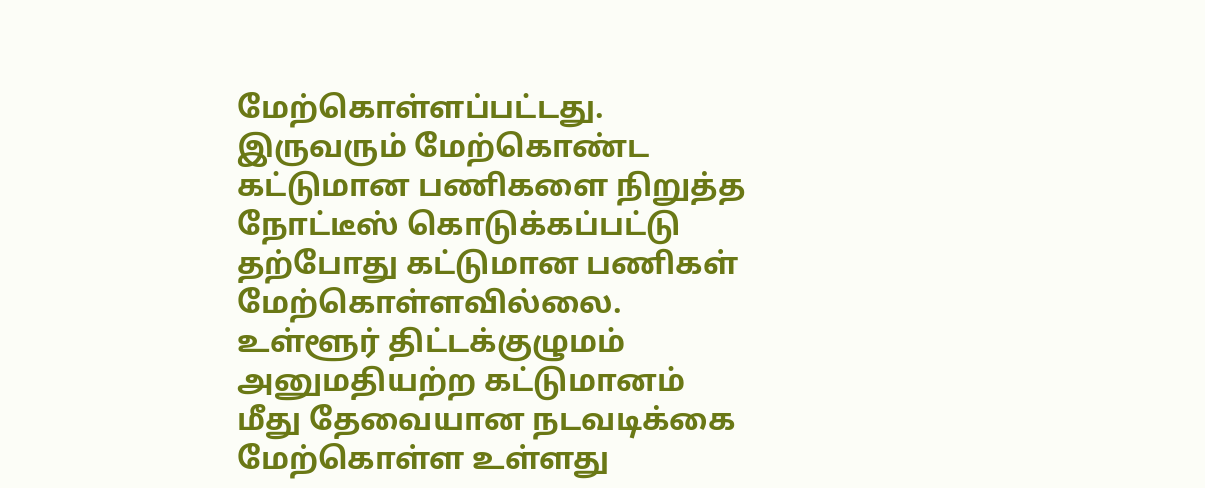மேற்கொள்ளப்பட்டது. இருவரும் மேற்கொண்ட கட்டுமான பணிகளை நிறுத்த நோட்டீஸ் கொடுக்கப்பட்டு தற்போது கட்டுமான பணிகள் மேற்கொள்ளவில்லை. உள்ளூர் திட்டக்குழுமம் அனுமதியற்ற கட்டுமானம் மீது தேவையான நடவடிக்கை மேற்கொள்ள உள்ளது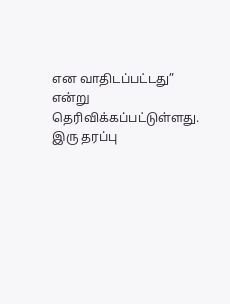என வாதிடப்பட்டது” என்று தெரிவிக்கப்பட்டுள்ளது. இரு தரப்பு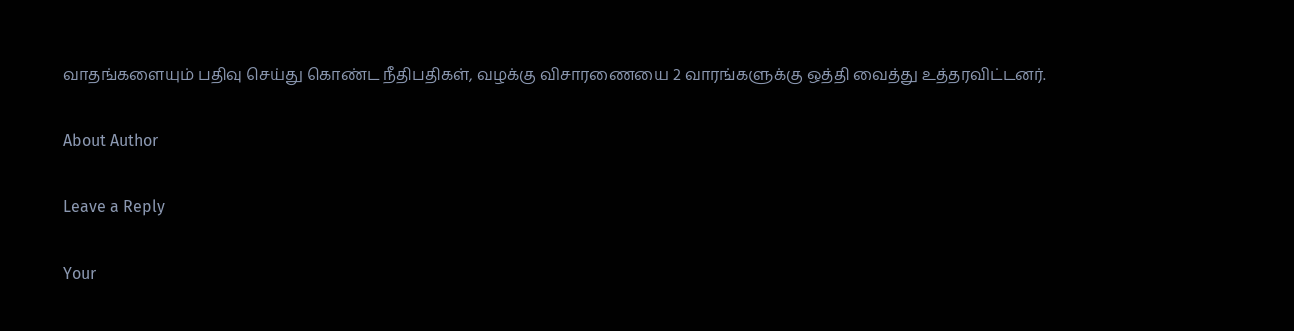வாதங்களையும் பதிவு செய்து கொண்ட நீதிபதிகள், வழக்கு விசாரணையை 2 வாரங்களுக்கு ஒத்தி வைத்து உத்தரவிட்டனர்.

About Author

Leave a Reply

Your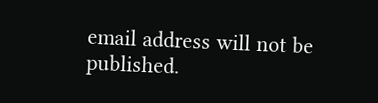email address will not be published.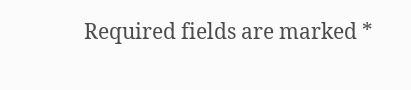Required fields are marked *